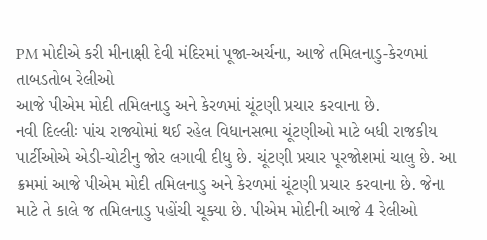PM મોદીએ કરી મીનાક્ષી દેવી મંદિરમાં પૂજા-અર્ચના, આજે તમિલનાડુ-કેરળમાં તાબડતોબ રેલીઓ
આજે પીએમ મોદી તમિલનાડુ અને કેરળમાં ચૂંટણી પ્રચાર કરવાના છે.
નવી દિલ્લીઃ પાંચ રાજ્યોમાં થઈ રહેલ વિધાનસભા ચૂંટણીઓ માટે બધી રાજકીય પાર્ટીઓએ એડી-ચોટીનુ જોર લગાવી દીધુ છે. ચૂંટણી પ્રચાર પૂરજોશમાં ચાલુ છે. આ ક્રમમાં આજે પીએમ મોદી તમિલનાડુ અને કેરળમાં ચૂંટણી પ્રચાર કરવાના છે. જેના માટે તે કાલે જ તમિલનાડુ પહોંચી ચૂક્યા છે. પીએમ મોદીની આજે 4 રેલીઓ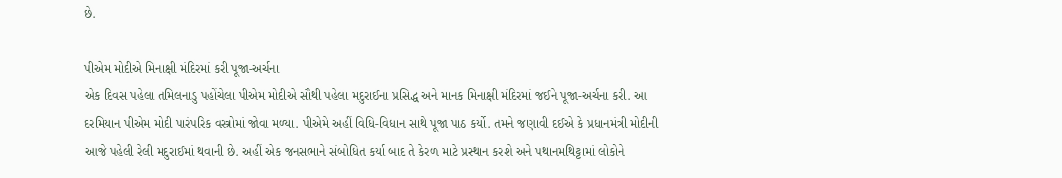છે.

પીએમ મોદીએ મિનાક્ષી મંદિરમાં કરી પૂજા-અર્ચના
એક દિવસ પહેલા તમિલનાડુ પહોંચેલા પીએમ મોદીએ સૌથી પહેલા મદુરાઈના પ્રસિદ્ધ અને માનક મિનાક્ષી મંદિરમાં જઈને પૂજા-અર્ચના કરી. આ દરમિયાન પીએમ મોદી પારંપરિક વસ્ત્રોમાં જોવા મળ્યા. પીએમે અહીં વિધિ-વિધાન સાથે પૂજા પાઠ કર્યો. તમને જણાવી દઈએ કે પ્રધાનમંત્રી મોદીની આજે પહેલી રેલી મદુરાઈમાં થવાની છે. અહીં એક જનસભાને સંબોધિત કર્યા બાદ તે કેરળ માટે પ્રસ્થાન કરશે અને પથાનમથિટ્ટામાં લોકોને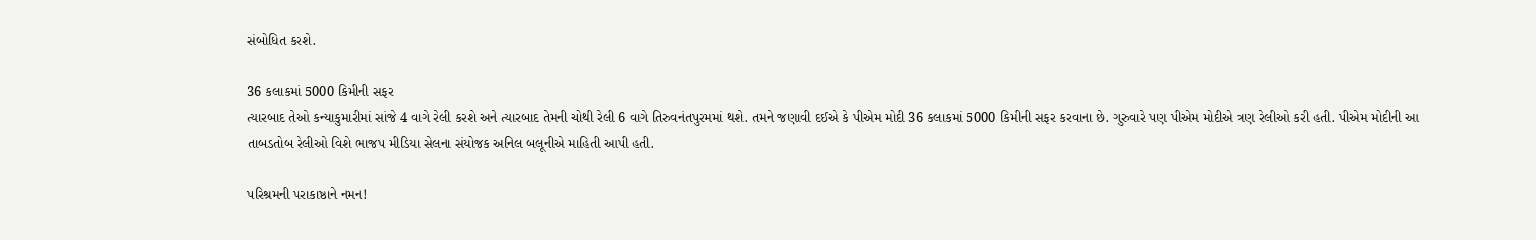સંબોધિત કરશે.

36 કલાકમાં 5000 કિમીની સફર
ત્યારબાદ તેઓ કન્યાકુમારીમાં સાંજે 4 વાગે રેલી કરશે અને ત્યારબાદ તેમની ચોથી રેલી 6 વાગે તિરુવનંતપુરમમાં થશે. તમને જણાવી દઈએ કે પીએમ મોદી 36 કલાકમાં 5000 કિમીની સફર કરવાના છે. ગુરુવારે પણ પીએમ મોદીએ ત્રણ રેલીઓ કરી હતી. પીએમ મોદીની આ તાબડતોબ રેલીઓ વિશે ભાજપ મીડિયા સેલના સંયોજક અનિલ બલૂનીએ માહિતી આપી હતી.

પરિશ્રમની પરાકાષ્ઠાને નમન!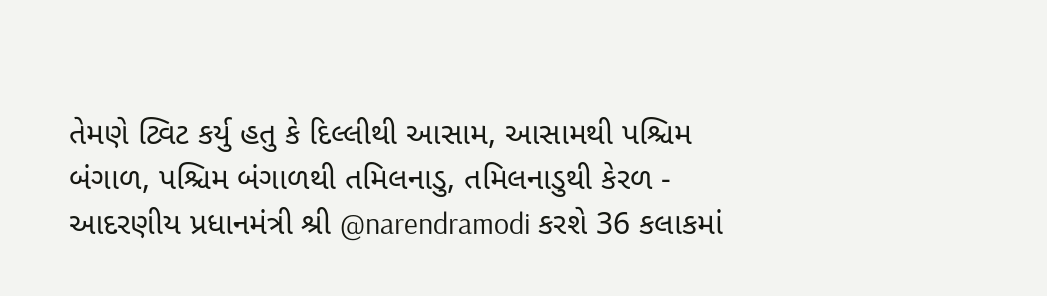તેમણે ટ્વિટ કર્યુ હતુ કે દિલ્લીથી આસામ, આસામથી પશ્ચિમ બંગાળ, પશ્ચિમ બંગાળથી તમિલનાડુ, તમિલનાડુથી કેરળ - આદરણીય પ્રધાનમંત્રી શ્રી @narendramodi કરશે 36 કલાકમાં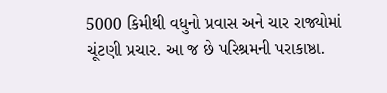5000 કિમીથી વધુનો પ્રવાસ અને ચાર રાજ્યોમાં ચૂંટણી પ્રચાર. આ જ છે પરિશ્રમની પરાકાષ્ઠા.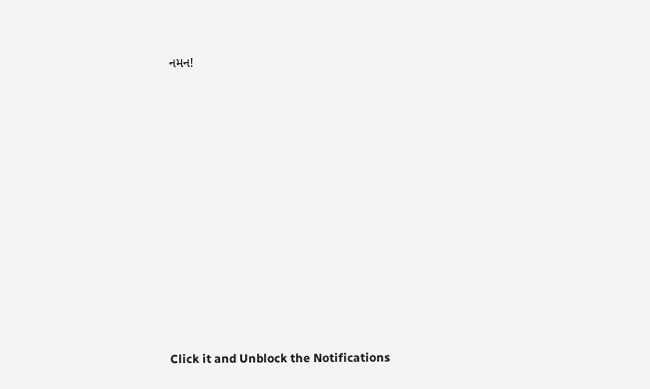નમન!












Click it and Unblock the Notifications